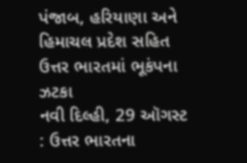પંજાબ, હરિયાણા અને હિમાચલ પ્રદેશ સહિત ઉત્તર ભારતમાં ભૂકંપના ઝટકા
નવી દિલ્હી, 29 ઑગસ્ટ : ઉત્તર ભારતના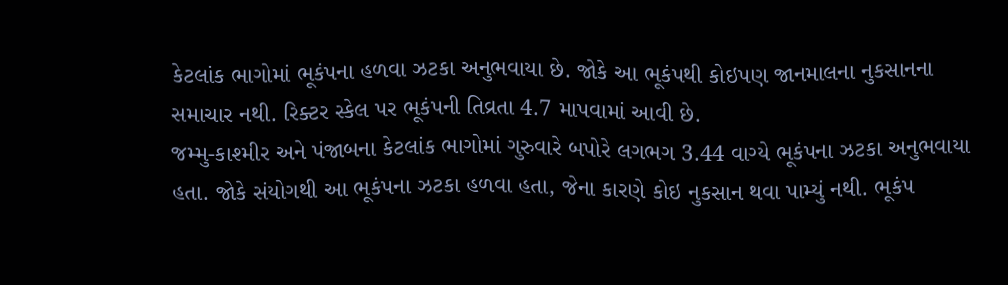કેટલાંક ભાગોમાં ભૂકંપના હળવા ઝટકા અનુભવાયા છે. જોકે આ ભૂકંપથી કોઇપણ જાનમાલના નુકસાનના સમાચાર નથી. રિક્ટર સ્કેલ પર ભૂકંપની તિવ્રતા 4.7 માપવામાં આવી છે.
જમ્મુ-કાશ્મીર અને પંજાબના કેટલાંક ભાગોમાં ગુરુવારે બપોરે લગભગ 3.44 વાગ્યે ભૂકંપના ઝટકા અનુભવાયા હતા. જોકે સંયોગથી આ ભૂકંપના ઝટકા હળવા હતા, જેના કારણે કોઇ નુકસાન થવા પામ્યું નથી. ભૂકંપ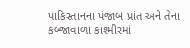પાકિસ્તાનના પંજાબ પ્રાંત અને તેના કબ્જાવાળા કાશ્મીરમાં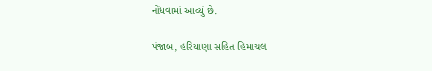નોંધવામાં આવ્યું છે.

પંજાબ, હરિયાણા સહિત હિમાચલ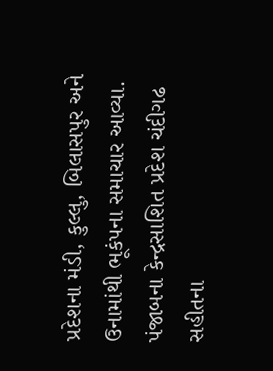પ્રદેશના મંડી, કુલ્લુ, બિલાસપુર અને ઉનામાંથી ભૂકંપના સમાચાર આવ્યા. પંજાબના કેન્દ્રસાશિત પ્રદેશ ચંદીગઢ સહીતના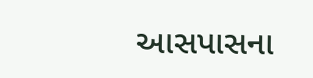આસપાસના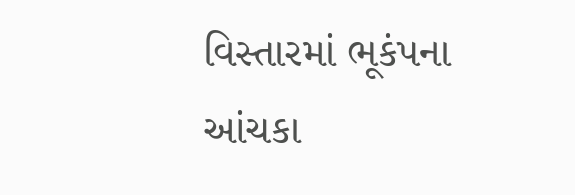વિસ્તારમાં ભૂકંપના આંચકા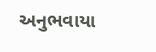અનુભવાયા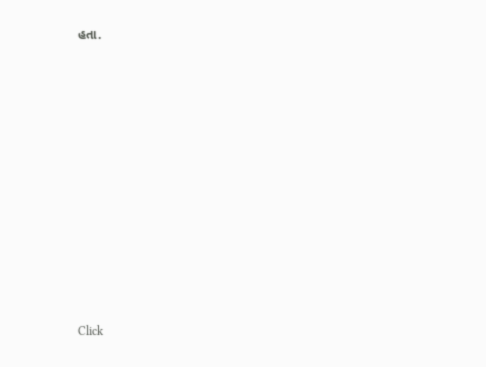હતા.












Click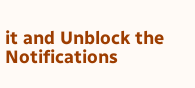it and Unblock the Notifications